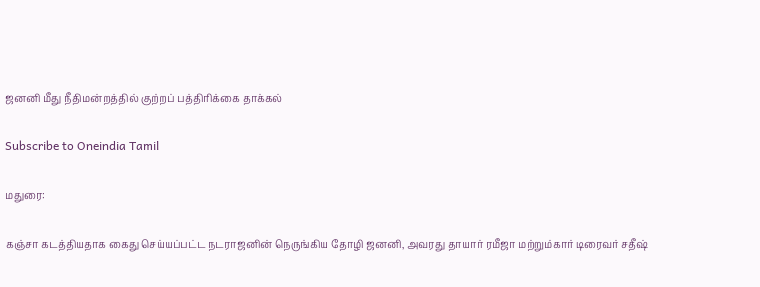ஜனனி மீது நீதிமன்றத்தில் குற்றப் பத்திரிக்கை தாக்கல்

Subscribe to Oneindia Tamil

மதுரை:

கஞ்சா கடத்தியதாக கைது செய்யப்பட்ட நடராஜனின் நெருங்கிய தோழி ஜனனி, அவரது தாயார் ரமீஜா மற்றும்கார் டிரைவர் சதீஷ்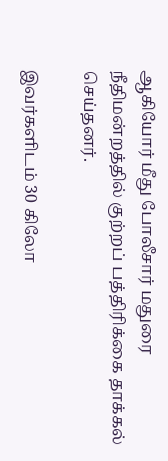ஆகியோர் மீது போலீசார் மதுரை நீதிமன்றத்தில் குற்றப் பத்திரிக்கை தாக்கல் செய்தனர்.

இவர்களிடம் 30 கிலோ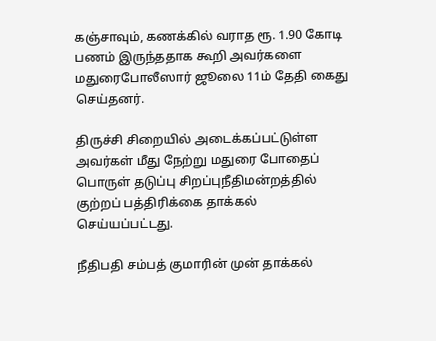கஞ்சாவும், கணக்கில் வராத ரூ. 1.90 கோடி பணம் இருந்ததாக கூறி அவர்களை மதுரைபோலீஸார் ஜூலை 11ம் தேதி கைது செய்தனர்.

திருச்சி சிறையில் அடைக்கப்பட்டுள்ள அவர்கள் மீது நேற்று மதுரை போதைப் பொருள் தடுப்பு சிறப்புநீதிமன்றத்தில் குற்றப் பத்திரிக்கை தாக்கல் செய்யப்பட்டது.

நீதிபதி சம்பத் குமாரின் முன் தாக்கல்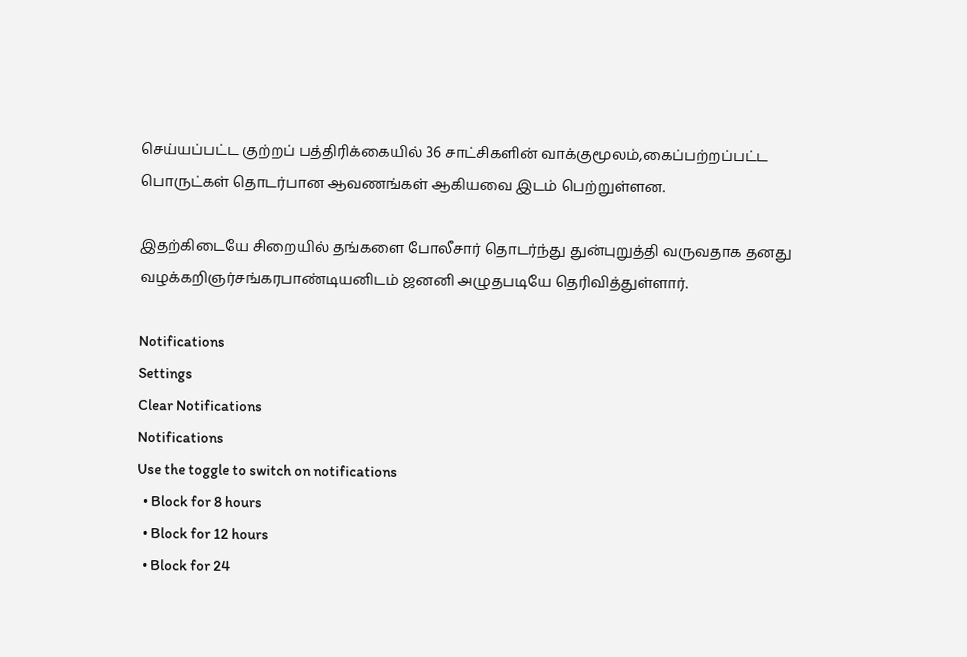செய்யப்பட்ட குற்றப் பத்திரிக்கையில் 36 சாட்சிகளின் வாக்குமூலம்,கைப்பற்றப்பட்ட பொருட்கள் தொடர்பான ஆவணங்கள் ஆகியவை இடம் பெற்றுள்ளன.

இதற்கிடையே சிறையில் தங்களை போலீசார் தொடர்ந்து துன்புறுத்தி வருவதாக தனது வழக்கறிஞர்சங்கரபாண்டியனிடம் ஜனனி அழுதபடியே தெரிவித்துள்ளார்.

Notifications
Settings
Clear Notifications
Notifications
Use the toggle to switch on notifications
  • Block for 8 hours
  • Block for 12 hours
  • Block for 24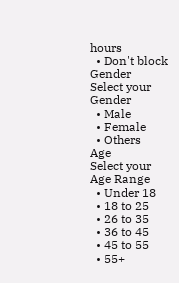hours
  • Don't block
Gender
Select your Gender
  • Male
  • Female
  • Others
Age
Select your Age Range
  • Under 18
  • 18 to 25
  • 26 to 35
  • 36 to 45
  • 45 to 55
  • 55+